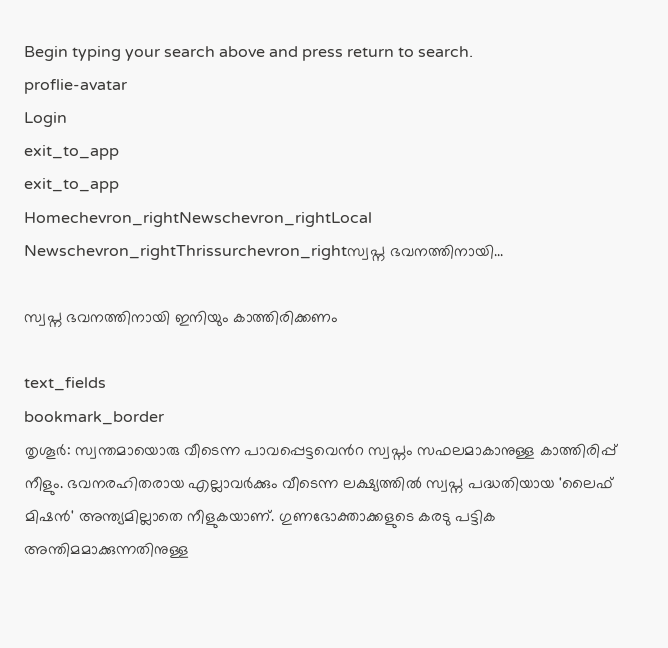Begin typing your search above and press return to search.
proflie-avatar
Login
exit_to_app
exit_to_app
Homechevron_rightNewschevron_rightLocal Newschevron_rightThrissurchevron_rightസ്വപ്ന ഭവനത്തിനായി...

സ്വപ്ന ഭവനത്തിനായി ഇനിയും കാത്തിരിക്കണം

text_fields
bookmark_border
തൃശൂർ: സ്വന്തമായൊരു വീടെന്ന പാവപ്പെട്ടവെൻറ സ്വപ്നം സഫലമാകാനുള്ള കാത്തിരിപ്പ് നീളും. ഭവനരഹിതരായ എല്ലാവർക്കും വീടെന്ന ലക്ഷ്യത്തിൽ സ്വപ്ന പദ്ധതിയായ 'ലൈഫ് മിഷൻ' അന്ത്യമില്ലാതെ നീളുകയാണ്. ഗുണഭോക്താക്കളുടെ കരടു പട്ടിക അന്തിമമാക്കുന്നതിനുള്ള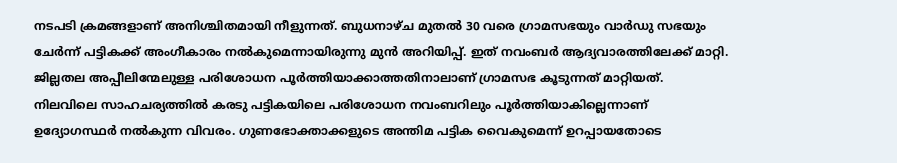നടപടി ക്രമങ്ങളാണ് അനിശ്ചിതമായി നീളുന്നത്. ബുധനാഴ്ച മുതൽ 30 വരെ ഗ്രാമസഭയും വാർഡു സഭയും ചേർന്ന് പട്ടികക്ക് അംഗീകാരം നൽകുമെന്നായിരുന്നു മുൻ അറിയിപ്പ്. ഇത് നവംബർ ആദ്യവാരത്തിലേക്ക് മാറ്റി. ജില്ലതല അപ്പീലിന്മേലുള്ള പരിശോധന പൂർത്തിയാക്കാത്തതിനാലാണ് ഗ്രാമസഭ കൂടുന്നത് മാറ്റിയത്. നിലവിലെ സാഹചര്യത്തിൽ കരടു പട്ടികയിലെ പരിശോധന നവംബറിലും പൂർത്തിയാകില്ലെന്നാണ് ഉദ്യോഗസ്ഥർ നൽകുന്ന വിവരം. ഗുണഭോക്താക്കളുടെ അന്തിമ പട്ടിക വൈകുമെന്ന് ഉറപ്പായതോടെ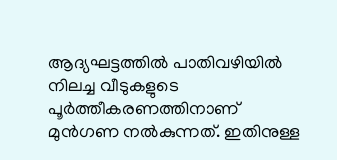ആദ്യഘട്ടത്തിൽ പാതിവഴിയിൽ നിലച്ച വീടുകളുടെ പൂർത്തീകരണത്തിനാണ് മുൻഗണ നൽകുന്നത്. ഇതിനുള്ള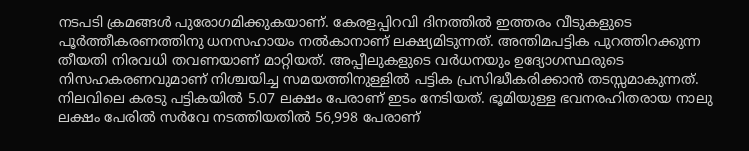നടപടി ക്രമങ്ങൾ പുരോഗമിക്കുകയാണ്. കേരളപ്പിറവി ദിനത്തിൽ ഇത്തരം വീടുകളുടെ പൂർത്തീകരണത്തിനു ധനസഹായം നൽകാനാണ് ലക്ഷ്യമിടുന്നത്. അന്തിമപട്ടിക പുറത്തിറക്കുന്ന തീയതി നിരവധി തവണയാണ് മാറ്റിയത്. അപ്പീലുകളുടെ വർധനയും ഉദ്യോഗസ്ഥരുടെ നിസഹകരണവുമാണ് നിശ്ചയിച്ച സമയത്തിനുള്ളിൽ പട്ടിക പ്രസിദ്ധീകരിക്കാൻ തടസ്സമാകുന്നത്. നിലവിലെ കരടു പട്ടികയിൽ 5.07 ലക്ഷം പേരാണ് ഇടം നേടിയത്. ഭൂമിയുള്ള ഭവനരഹിതരായ നാലു ലക്ഷം പേരിൽ സർവേ നടത്തിയതിൽ 56,998 പേരാണ്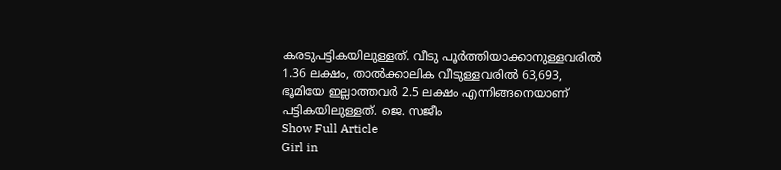കരടുപട്ടികയിലുള്ളത്. വീടു പൂർത്തിയാക്കാനുള്ളവരിൽ 1.36 ലക്ഷം, താൽക്കാലിക വീടുള്ളവരിൽ 63,693, ഭൂമിയേ ഇല്ലാത്തവർ 2.5 ലക്ഷം എന്നിങ്ങനെയാണ് പട്ടികയിലുള്ളത്. ജെ. സജീം
Show Full Article
Girl in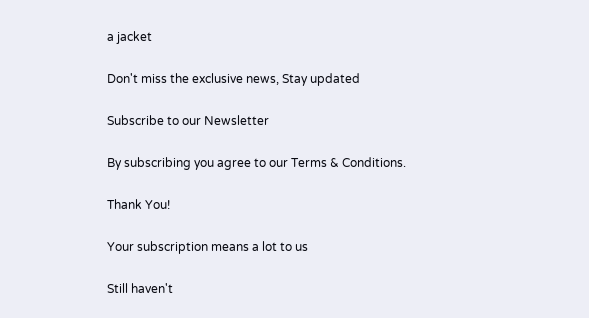a jacket

Don't miss the exclusive news, Stay updated

Subscribe to our Newsletter

By subscribing you agree to our Terms & Conditions.

Thank You!

Your subscription means a lot to us

Still haven't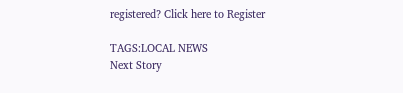registered? Click here to Register

TAGS:LOCAL NEWS
Next Story